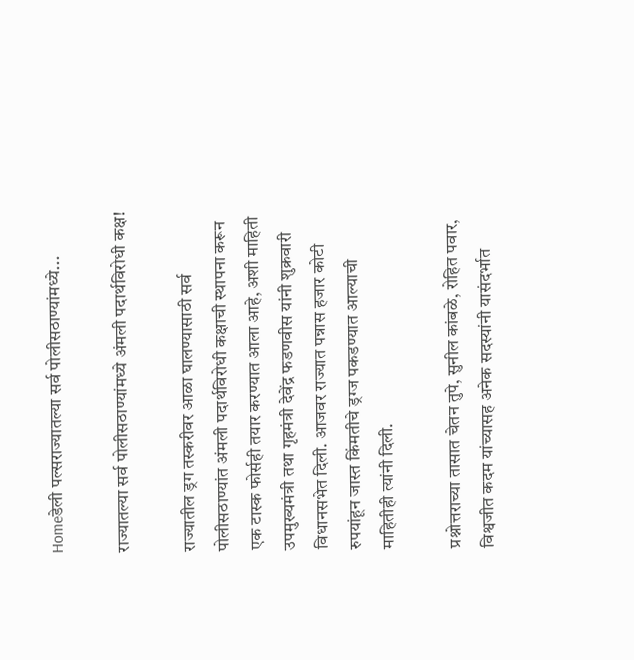Homeडेली पल्सराज्यातल्या सर्व पोलीसठाण्यांमध्ये...

राज्यातल्या सर्व पोलीसठाण्यांमध्ये अंमली पदार्थविरोधी कक्ष!

राज्यातील ड्रग तस्करीवर आळा घालण्यासाठी सर्व पोलीसठाण्यांत अंमली पदार्थविरोधी कक्षाची स्थापना करून एक टास्क फोर्सही तयार करण्यात आला आहे, अशी माहिती उपमुख्यमंत्री तथा गृहमंत्री देवेंद्र फडणवीस यांनी शुक्रवारी विधानसभेत दिली. आजवर राज्यात पन्नास हजार कोटी रुपयांहून जास्त किंमतीचे ड्रग्ज पकडण्यात आल्याची माहितीही त्यांनी दिली.

प्रश्नोत्तराच्या तासात चेतन तुपे, सुनील कांबळे, रोहित पवार, विश्वजीत कदम यांच्यासह अनेक सदस्यांनी यासंदर्भात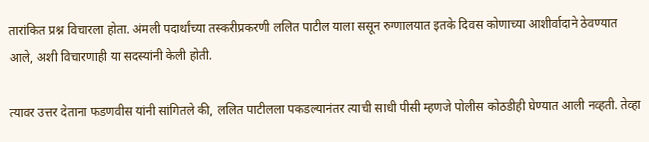तारांकित प्रश्न विचारला होता. अंमली पदार्थांच्या तस्करीप्रकरणी ललित पाटील याला ससून रुग्णालयात इतके दिवस कोणाच्या आशीर्वादाने ठेवण्यात आले, अशी विचारणाही या सदस्यांनी केली होती.

त्यावर उत्तर देताना फडणवीस यांनी सांगितले की, ललित पाटीलला पकडल्यानंतर त्याची साधी पीसी म्हणजे पोलीस कोठडीही घेण्यात आली नव्हती. तेव्हा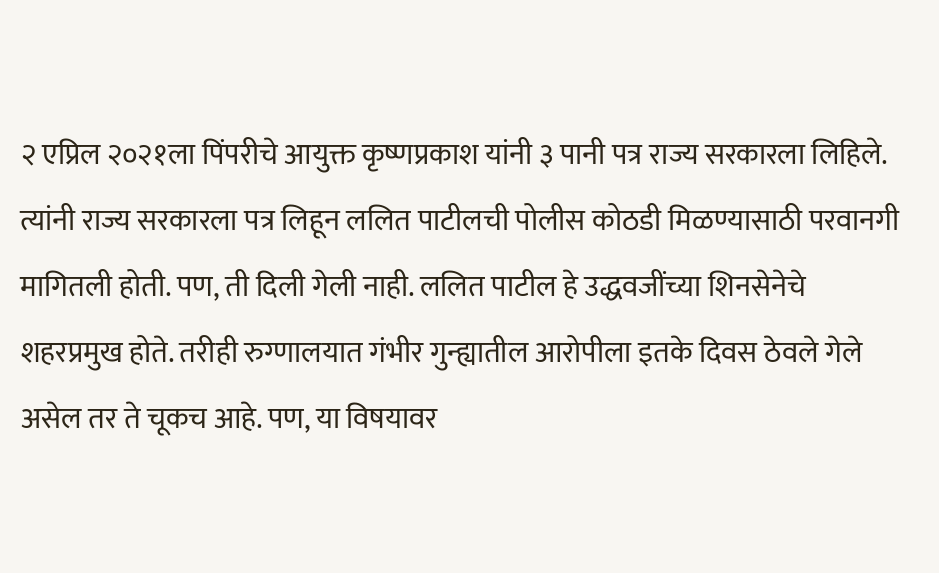२ एप्रिल २०२१ला पिंपरीचे आयुक्त कृष्णप्रकाश यांनी ३ पानी पत्र राज्य सरकारला लिहिले. त्यांनी राज्य सरकारला पत्र लिहून ललित पाटीलची पोलीस कोठडी मिळण्यासाठी परवानगी मागितली होती. पण, ती दिली गेली नाही. ललित पाटील हे उद्धवजींच्या शिनसेनेचे शहरप्रमुख होते. तरीही रुग्णालयात गंभीर गुन्ह्यातील आरोपीला इतके दिवस ठेवले गेले असेल तर ते चूकच आहे. पण, या विषयावर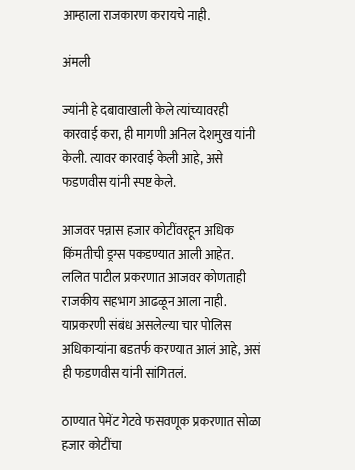आम्हाला राजकारण करायचे नाही.

अंमली

ज्यांनी हे दबावाखाली केले त्यांच्यावरही कारवाई करा, ही मागणी अनिल देशमुख यांनी केली. त्यावर कारवाई केली आहे, असे फडणवीस यांनी स्पष्ट केले.

आजवर पन्नास हजार कोटींवरहून अधिक किंमतीची ड्रग्स पकडण्यात आली आहेत. ललित पाटील प्रकरणात आजवर कोणताही राजकीय सहभाग आढळून आला नाही. याप्रकरणी संबंध असलेल्या चार पोलिस अधिकाऱ्यांना बडतर्फ करण्यात आलं आहे, असं ही फडणवीस यांनी सांगितलं.

ठाण्यात पेमेंट गेटवे फसवणूक प्रकरणात सोळा हजार कोटींचा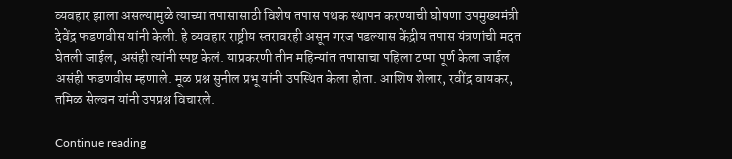व्यवहार झाला असल्यामुळे त्याच्या तपासासाठी विशेष तपास पथक स्थापन करण्याची घोषणा उपमुख्यमंत्री देवेंद्र फडणवीस यांनी केली. हे व्यवहार राष्ट्रीय स्तरावरही असून गरज पडल्यास केंद्रीय तपास यंत्रणांची मदत घेतली जाईल, असंही त्यांनी स्पष्ट केलं. याप्रकरणी तीन महिन्यांत तपासाचा पहिला टप्पा पूर्ण केला जाईल असंही फडणवीस म्हणाले. मूळ प्रश्न सुनील प्रभू यांनी उपस्थित केला होता. आशिष शेलार, रवींद्र वायकर, तमिळ सेल्वन यांनी उपप्रश्न विचारले.

Continue reading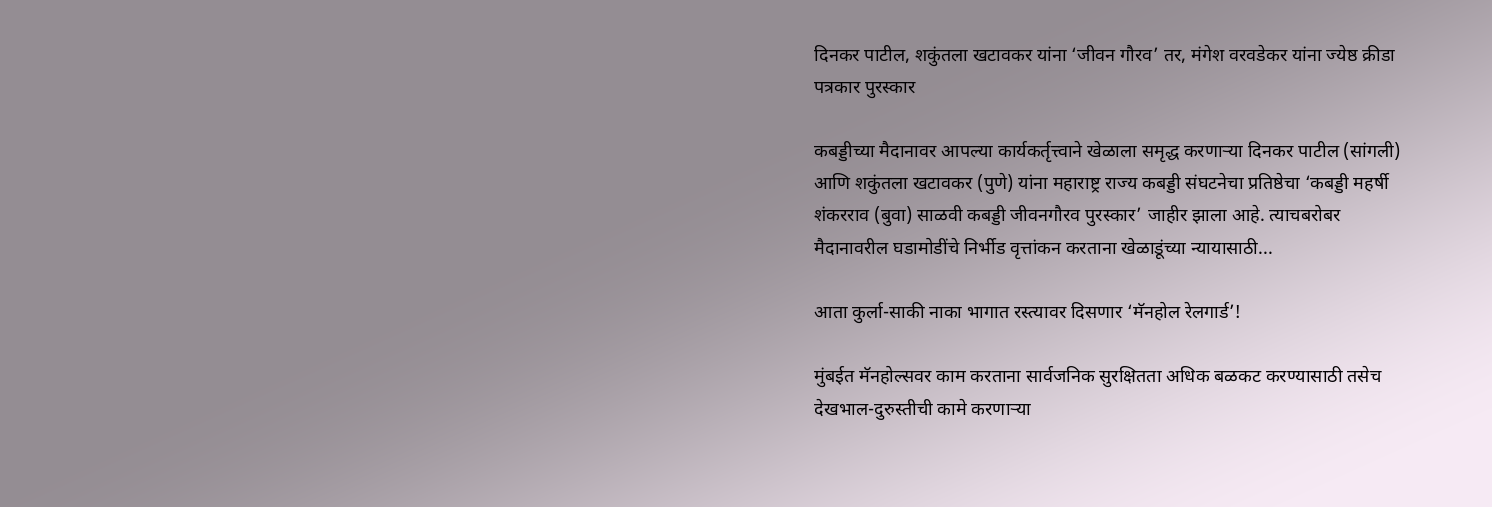दिनकर पाटील, शकुंतला खटावकर यांना ‘जीवन गौरव’ तर, मंगेश वरवडेकर यांना ज्येष्ठ क्रीडा पत्रकार पुरस्कार

कबड्डीच्या मैदानावर आपल्या कार्यकर्तृत्त्वाने खेळाला समृद्ध करणाऱ्या दिनकर पाटील (सांगली) आणि शकुंतला खटावकर (पुणे) यांना महाराष्ट्र राज्य कबड्डी संघटनेचा प्रतिष्ठेचा ‘कबड्डी महर्षी शंकरराव (बुवा) साळवी कबड्डी जीवनगौरव पुरस्कार’ जाहीर झाला आहे. त्याचबरोबर मैदानावरील घडामोडींचे निर्भीड वृत्तांकन करताना खेळाडूंच्या न्यायासाठी...

आता कुर्ला-साकी नाका भागात रस्त्यावर दिसणार ‘मॅनहोल रेलगार्ड’!

मुंबईत मॅनहोल्सवर काम करताना सार्वजनिक सुरक्षितता अधिक बळकट करण्यासाठी तसेच देखभाल-दुरुस्तीची कामे करणाऱ्या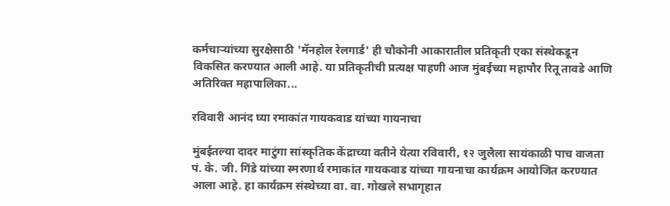कर्मचाऱ्यांच्या सुरक्षेसाठी 'मॅनहोल रेलगार्ड' ही चौकोनी आकारातील प्रतिकृती एका संस्थेकडून विकसित करण्यात आली आहे. या प्रतिकृतीची प्रत्यक्ष पाहणी आज मुंबईच्या महापौर रितू तावडे आणि अतिरिक्त महापालिका...

रविवारी आनंद घ्या रमाकांत गायकवाड यांच्या गायनाचा

मुंबईतल्या दादर माटुंगा सांस्कृतिक केंद्राच्या वतीने येत्या रविवारी, १२ जुलैला सायंकाळी पाच वाजता पं. के. जी. गिंडे यांच्या स्मरणार्थ रमाकांत गायकवाड यांच्या गायनाचा कार्यक्रम आयोजित करण्यात आला आहे. हा कार्यक्रम संस्थेच्या वा. वा. गोखले सभागृहात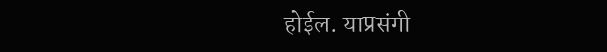होईल. याप्रसंगी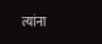त्यांना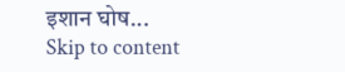इशान घोष...
Skip to content